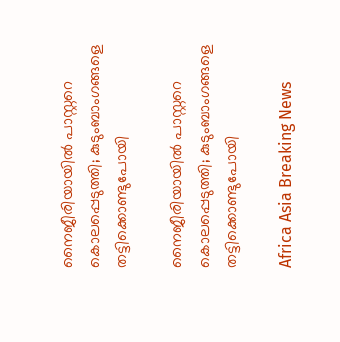നൈജീരിയായില്‍ പാസ്റ്ററെ കൊലപ്പെടുത്തി; കുടുംബാംഗങ്ങളെ തട്ടിക്കൊണ്ടുപോയി

നൈജീരിയായില്‍ പാസ്റ്ററെ കൊലപ്പെടുത്തി; കുടുംബാംഗങ്ങളെ തട്ടിക്കൊണ്ടുപോയി

Africa Asia Breaking News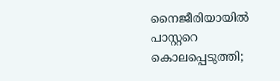നൈജീരിയായില്‍ പാസ്റ്ററെ കൊലപ്പെടുത്തി;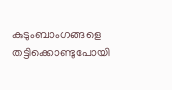കുടുംബാംഗങ്ങളെ തട്ടിക്കൊണ്ടുപോയി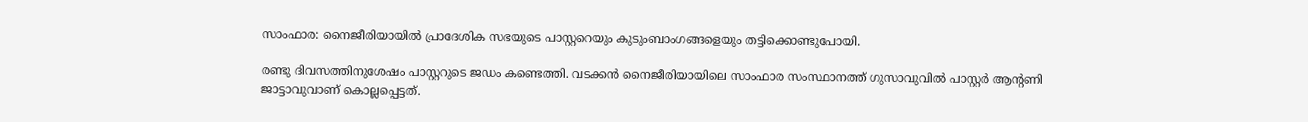സാംഫാര: നൈജീരിയായില്‍ പ്രാദേശിക സഭയുടെ പാസ്റ്ററെയും കുടുംബാംഗങ്ങളെയും തട്ടിക്കൊണ്ടുപോയി.

രണ്ടു ദിവസത്തിനുശേഷം പാസ്റ്ററുടെ ജഡം കണ്ടെത്തി. വടക്കന്‍ നൈജീരിയായിലെ സാംഫാര സംസ്ഥാനത്ത് ഗുസാവുവില്‍ പാസ്റ്റര്‍ ആന്റണി ജാട്ടാവുവാണ് കൊല്ലപ്പെട്ടത്.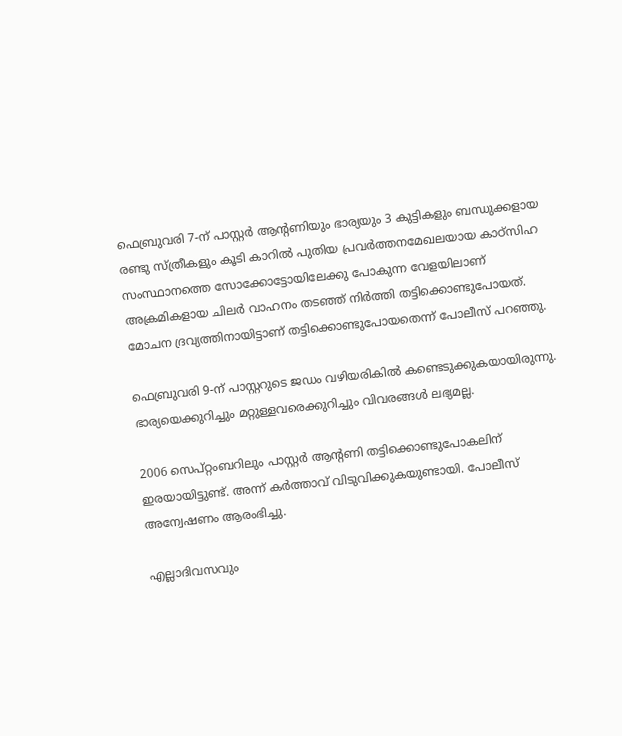ഫെബ്രുവരി 7-ന് പാസ്റ്റര്‍ ആന്റണിയും ഭാര്യയും 3 കുട്ടികളും ബന്ധുക്കളായ രണ്ടു സ്ത്രീകളും കൂടി കാറില്‍ പുതിയ പ്രവര്‍ത്തനമേഖലയായ കാഠ്സിഹ സംസ്ഥാനത്തെ സോക്കോട്ടോയിലേക്കു പോകുന്ന വേളയിലാണ് അക്രമികളായ ചിലര്‍ വാഹനം തടഞ്ഞ് നിര്‍ത്തി തട്ടിക്കൊണ്ടുപോയത്. മോചന ദ്രവ്യത്തിനായിട്ടാണ് തട്ടിക്കൊണ്ടുപോയതെന്ന് പോലീസ് പറഞ്ഞു.

ഫെബ്രുവരി 9-ന് പാസ്റ്ററുടെ ജഡം വഴിയരികില്‍ കണ്ടെടുക്കുകയായിരുന്നു. ഭാര്യയെക്കുറിച്ചും മറ്റുള്ളവരെക്കുറിച്ചും വിവരങ്ങള്‍ ലഭ്യമല്ല.

2006 സെപ്റ്റംബറിലും പാസ്റ്റര്‍ ആന്റണി തട്ടിക്കൊണ്ടുപോകലിന് ഇരയായിട്ടുണ്ട്. അന്ന് കര്‍ത്താവ് വിടുവിക്കുകയുണ്ടായി. പോലീസ് അന്വേഷണം ആരംഭിച്ചു.

എല്ലാദിവസവും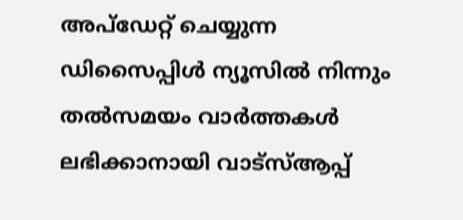അപ്ഡേറ്റ് ചെയ്യുന്ന ഡിസൈപ്പിൾ ന്യൂസിൽ നിന്നും തൽസമയം വാർത്തകൾ ലഭിക്കാനായി വാട്സ്ആപ്പ്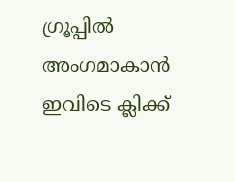ഗ്രൂപ്പിൽ അംഗമാകാൻ ഇവിടെ ക്ലിക്ക്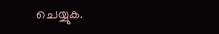ചെയ്യുക.